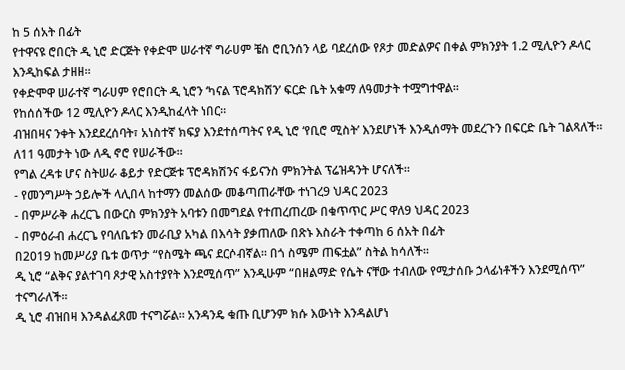ከ 5 ሰአት በፊት
የተዋናዩ ሮበርት ዲ ኒሮ ድርጅት የቀድሞ ሠራተኛ ግራሀም ቼስ ሮቢንሰን ላይ ባደረሰው የጾታ መድልዎና በቀል ምክንያት 1.2 ሚሊዮን ዶላር እንዲከፍል ታዘዘ።
የቀድሞዋ ሠራተኛ ግራሀም የሮበርት ዲ ኒሮን ‘ካናል ፕሮዳክሽን’ ፍርድ ቤት አቁማ ለዓመታት ተሟግተዋል።
የከሰሰችው 12 ሚሊዮን ዶላር እንዲከፈላት ነበር።
ብዝበዛና ንቀት እንደደረሰባት፣ አነስተኛ ክፍያ እንደተሰጣትና የዲ ኒሮ ‘የቢሮ ሚስት’ እንደሆነች እንዲሰማት መደረጉን በፍርድ ቤት ገልጻለች።
ለ11 ዓመታት ነው ለዲ ኖሮ የሠራችው።
የግል ረዳቱ ሆና ስትሠራ ቆይታ የድርጅቱ ፕሮዳክሽንና ፋይናንስ ምክንትል ፕሬዝዳንት ሆናለች።
- የመንግሥት ኃይሎች ላሊበላ ከተማን መልሰው መቆጣጠራቸው ተነገረ9 ህዳር 2023
- በምሥራቅ ሐረርጌ በውርስ ምክንያት አባቱን በመግደል የተጠረጠረው በቁጥጥር ሥር ዋለ9 ህዳር 2023
- በምዕራብ ሐረርጌ የባለቤቱን መራቢያ አካል በእሳት ያቃጠለው በጽኑ እስራት ተቀጣከ 6 ሰአት በፊት
በ2019 ከመሥሪያ ቤቱ ወጥታ “የስሜት ጫና ደርሶብኛል። በጎ ስሜም ጠፍቷል” ስትል ከሳለች።
ዲ ኒሮ “ልቅና ያልተገባ ጾታዊ አስተያየት እንደሚሰጥ” እንዲሁም “በዘልማድ የሴት ናቸው ተብለው የሚታሰቡ ኃላፊነቶችን እንደሚሰጥ” ተናግራለች።
ዲ ኒሮ ብዝበዛ እንዳልፈጸመ ተናግሯል። አንዳንዴ ቁጡ ቢሆንም ክሱ እውነት እንዳልሆነ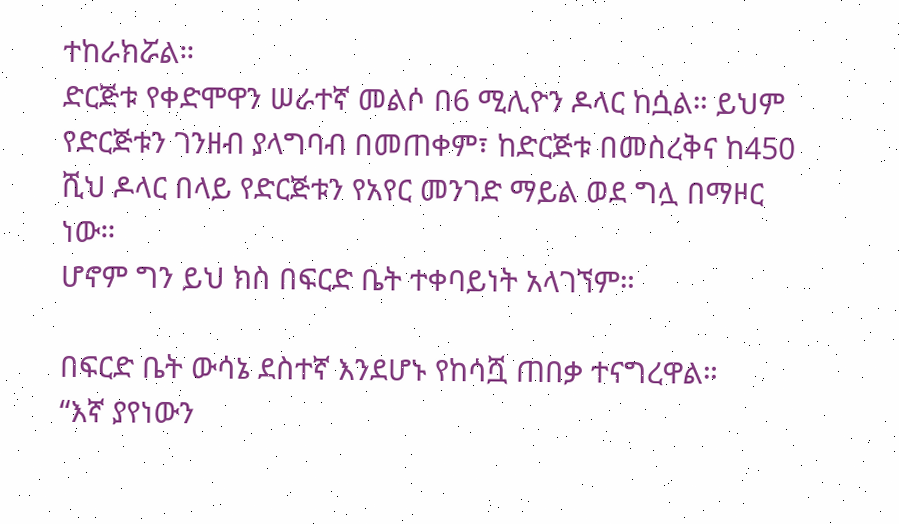ተከራክሯል።
ድርጅቱ የቀድሞዋን ሠራተኛ መልሶ በ6 ሚሊዮን ዶላር ከሷል። ይህም የድርጅቱን ገንዘብ ያላግባብ በመጠቀም፣ ከድርጅቱ በመስረቅና ከ450 ሺህ ዶላር በላይ የድርጅቱን የአየር መንገድ ማይል ወደ ግሏ በማዞር ነው።
ሆኖም ግን ይህ ክስ በፍርድ ቤት ተቀባይነት አላገኘም።

በፍርድ ቤት ውሳኔ ደስተኛ እንደሆኑ የከሳሿ ጠበቃ ተናግረዋል።
“እኛ ያየነውን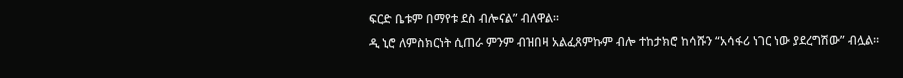ፍርድ ቤቱም በማየቱ ደስ ብሎናል” ብለዋል።
ዲ ኒሮ ለምስክርነት ሲጠራ ምንም ብዝበዛ አልፈጸምኩም ብሎ ተከታክሮ ከሳሹን “አሳፋሪ ነገር ነው ያደረግሽው” ብሏል።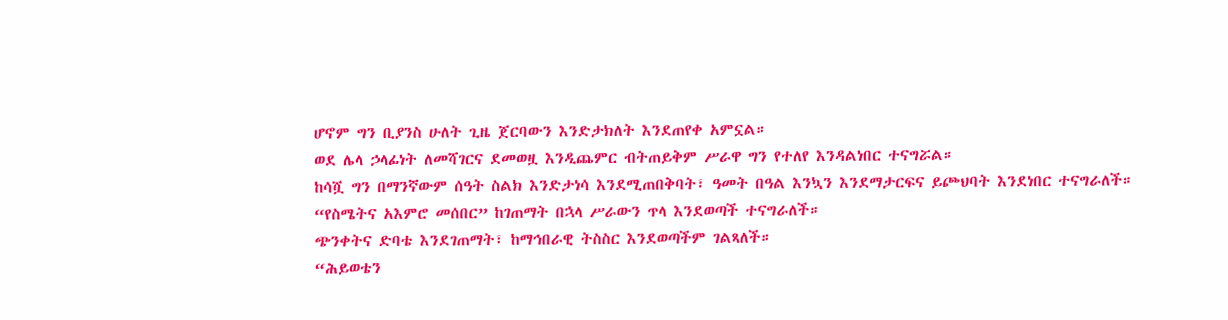ሆኖም ግን ቢያንስ ሁለት ጊዜ ጀርባውን እንድታክለት እንደጠየቀ አምኗል።
ወደ ሌላ ኃላፊነት ለመሻገርና ደመወዟ እንዲጨምር ብትጠይቅም ሥራዋ ግን የተለየ እንዳልነበር ተናግሯል።
ከሳሿ ግን በማንኛውም ሰዓት ስልክ እንድታነሳ እንደሚጠበቅባት፣ ዓመት በዓል እንኳን እንደማታርፍና ይጮህባት እንደነበር ተናግራለች።
“የስሜትና አእምሮ መሰበር” ከገጠማት በኋላ ሥራውን ጥላ እንደወጣች ተናግራለች።
ጭንቀትና ድባቴ እንደገጠማት፣ ከማኅበራዊ ትስስር እንደወጣችም ገልጻለች።
“ሕይወቴን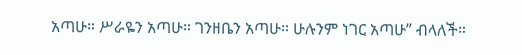አጣሁ። ሥራዬን አጣሁ። ገንዘቤን አጣሁ። ሁሉንም ነገር አጣሁ” ብላለች።